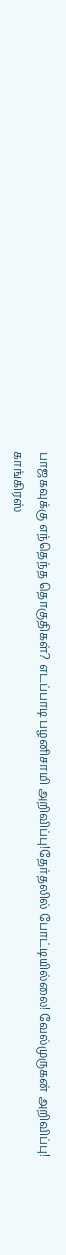பாஜகவுக்கு எந்தெந்த தொகுதிகள்? எடப்பாடி பழனிசாமி அறிவிப்பு!தேர்தலில் போட்டியில்லை! வேல்முருகன் அறிவிப்பு! காங்கிரஸ்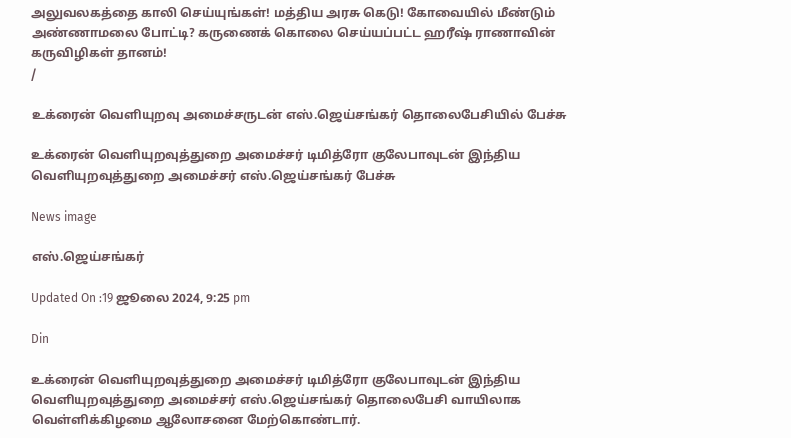அலுவலகத்தை காலி செய்யுங்கள்! மத்திய அரசு கெடு! கோவையில் மீண்டும் அண்ணாமலை போட்டி? கருணைக் கொலை செய்யப்பட்ட ஹரீஷ் ராணாவின் கருவிழிகள் தானம்!
/

உக்ரைன் வெளியுறவு அமைச்சருடன் எஸ்.ஜெய்சங்கர் தொலைபேசியில் பேச்சு

உக்ரைன் வெளியுறவுத்துறை அமைச்சர் டிமித்ரோ குலேபாவுடன் இந்திய வெளியுறவுத்துறை அமைச்சர் எஸ்.ஜெய்சங்கர் பேச்சு

News image

எஸ்.ஜெய்சங்கர்

Updated On :19 ஜூலை 2024, 9:25 pm

Din

உக்ரைன் வெளியுறவுத்துறை அமைச்சர் டிமித்ரோ குலேபாவுடன் இந்திய வெளியுறவுத்துறை அமைச்சர் எஸ்.ஜெய்சங்கர் தொலைபேசி வாயிலாக வெள்ளிக்கிழமை ஆலோசனை மேற்கொண்டார்.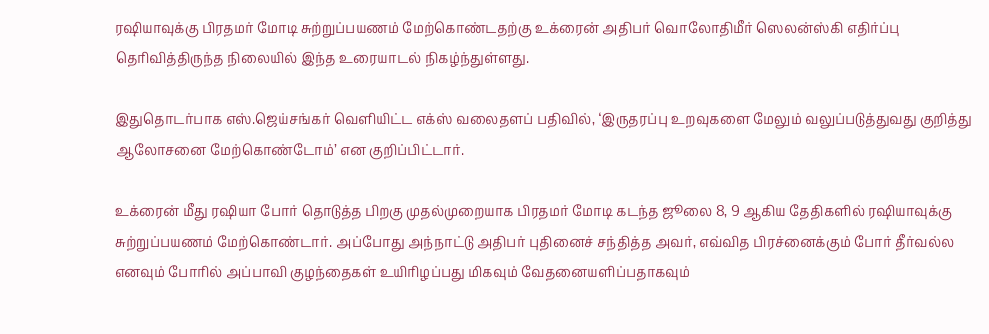ரஷியாவுக்கு பிரதமர் மோடி சுற்றுப்பயணம் மேற்கொண்டதற்கு உக்ரைன் அதிபர் வொலோதிமீர் ஸெலன்ஸ்கி எதிர்ப்பு தெரிவித்திருந்த நிலையில் இந்த உரையாடல் நிகழ்ந்துள்ளது.

இதுதொடர்பாக எஸ்.ஜெய்சங்கர் வெளியிட்ட எக்ஸ் வலைதளப் பதிவில், ‘இருதரப்பு உறவுகளை மேலும் வலுப்படுத்துவது குறித்து ஆலோசனை மேற்கொண்டோம்’ என குறிப்பிட்டார்.

உக்ரைன் மீது ரஷியா போர் தொடுத்த பிறகு முதல்முறையாக பிரதமர் மோடி கடந்த ஜூலை 8, 9 ஆகிய தேதிகளில் ரஷியாவுக்கு சுற்றுப்பயணம் மேற்கொண்டார். அப்போது அந்நாட்டு அதிபர் புதினைச் சந்தித்த அவர், எவ்வித பிரச்னைக்கும் போர் தீர்வல்ல எனவும் போரில் அப்பாவி குழந்தைகள் உயிரிழப்பது மிகவும் வேதனையளிப்பதாகவும்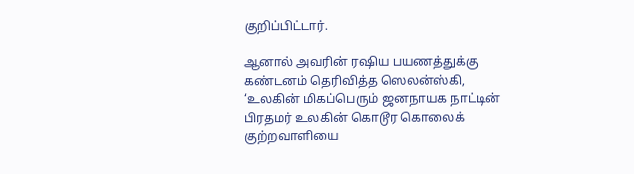குறிப்பிட்டார்.

ஆனால் அவரின் ரஷிய பயணத்துக்கு கண்டனம் தெரிவித்த ஸெலன்ஸ்கி, ‘உலகின் மிகப்பெரும் ஜனநாயக நாட்டின் பிரதமர் உலகின் கொடூர கொலைக் குற்றவாளியை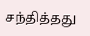சந்தித்தது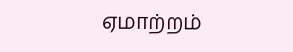ஏமாற்றம்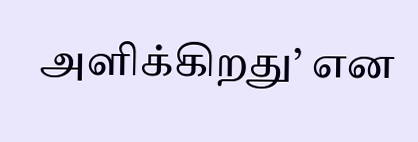அளிக்கிறது’ என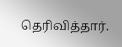தெரிவித்தார்.